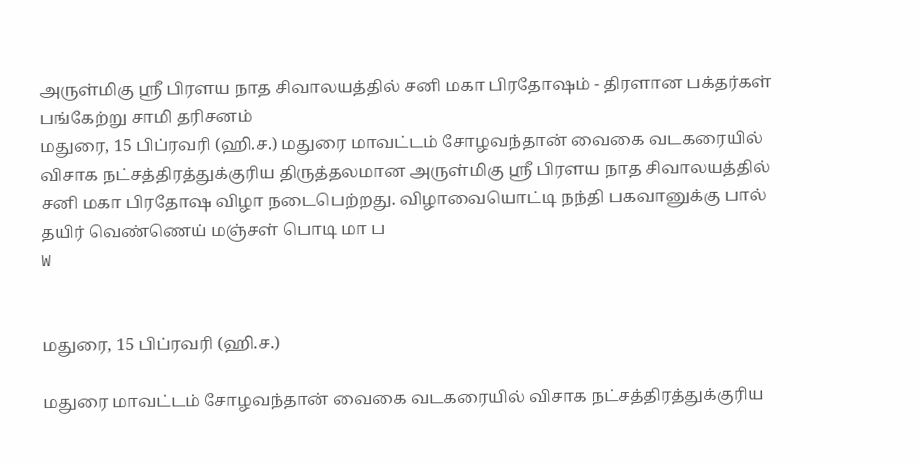அருள்மிகு ஸ்ரீ பிரளய நாத சிவாலயத்தில் சனி மகா பிரதோஷம் - திரளான பக்தர்கள் பங்கேற்று சாமி தரிசனம்
மதுரை, 15 பிப்ரவரி (ஹி.ச.) மதுரை மாவட்டம் சோழவந்தான் வைகை வடகரையில் விசாக நட்சத்திரத்துக்குரிய திருத்தலமான அருள்மிகு ஸ்ரீ பிரளய நாத சிவாலயத்தில் சனி மகா பிரதோஷ விழா நடைபெற்றது. விழாவையொட்டி நந்தி பகவானுக்கு பால் தயிர் வெண்ணெய் மஞ்சள் பொடி மா ப
W


மதுரை, 15 பிப்ரவரி (ஹி.ச.)

மதுரை மாவட்டம் சோழவந்தான் வைகை வடகரையில் விசாக நட்சத்திரத்துக்குரிய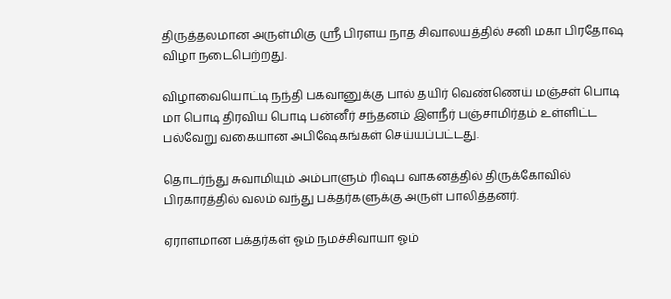திருத்தலமான அருள்மிகு ஸ்ரீ பிரளய நாத சிவாலயத்தில் சனி மகா பிரதோஷ விழா நடைபெற்றது.

விழாவையொட்டி நந்தி பகவானுக்கு பால் தயிர் வெண்ணெய் மஞ்சள் பொடி மா பொடி திரவிய பொடி பன்னீர் சந்தனம் இளநீர் பஞ்சாமிர்தம் உள்ளிட்ட பல்வேறு வகையான அபிஷேகங்கள் செய்யப்பட்டது.

தொடர்ந்து சுவாமியும் அம்பாளும் ரிஷப வாகனத்தில் திருக்கோவில் பிரகாரத்தில் வலம் வந்து பக்தர்களுக்கு அருள் பாலித்தனர்.

ஏராளமான பக்தர்கள் ஓம் நமச்சிவாயா ஓம்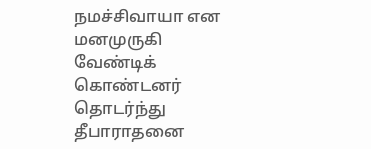நமச்சிவாயா என மனமுருகி வேண்டிக் கொண்டனர் தொடர்ந்து தீபாராதனை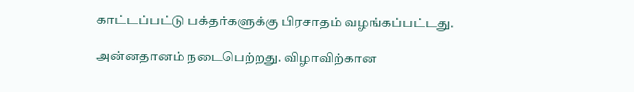காட்டப்பட்டு பக்தர்களுக்கு பிரசாதம் வழங்கப்பட்டது.

அன்னதானம் நடைபெற்றது. விழாவிற்கான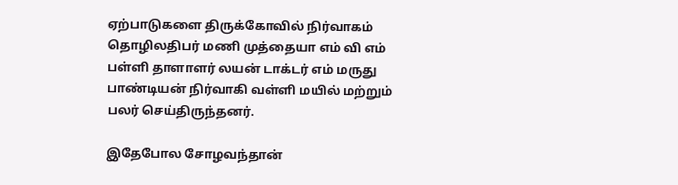ஏற்பாடுகளை திருக்கோவில் நிர்வாகம் தொழிலதிபர் மணி முத்தையா எம் வி எம் பள்ளி தாளாளர் லயன் டாக்டர் எம் மருது பாண்டியன் நிர்வாகி வள்ளி மயில் மற்றும் பலர் செய்திருந்தனர்.

இதேபோல சோழவந்தான்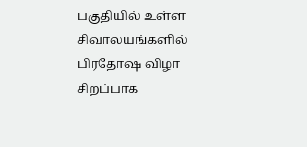பகுதியில் உள்ள சிவாலயங்களில் பிரதோஷ விழா சிறப்பாக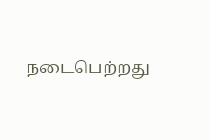நடைபெற்றது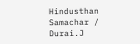Hindusthan Samachar / Durai.J